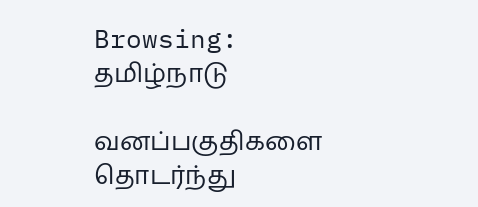Browsing: தமிழ்நாடு

வனப்பகுதிகளை தொடர்ந்து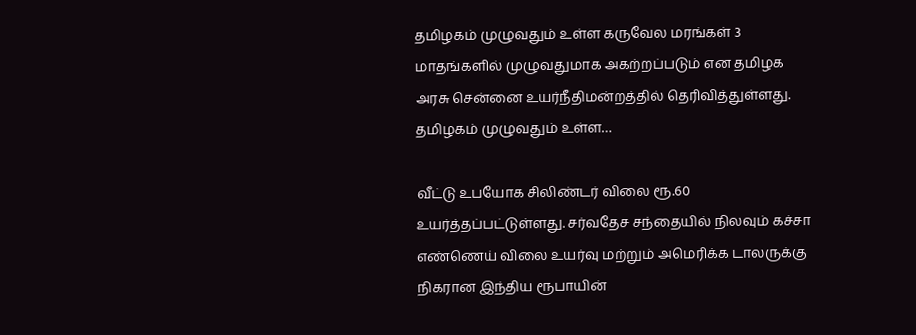தமிழகம் முழுவதும் உள்ள கருவேல மரங்கள் 3 மாதங்களில் முழுவதுமாக அகற்றப்படும் என தமிழக அரசு சென்னை உயர்நீதிமன்றத்தில் தெரிவித்துள்ளது. தமிழகம் முழுவதும் உள்ள…

வீட்டு உபயோக சிலிண்டர் விலை ரூ.60 உயர்த்தப்பட்டுள்ளது. சர்வதேச சந்தையில் நிலவும் கச்சா எண்ணெய் விலை உயர்வு மற்றும் அமெரிக்க டாலருக்கு நிகரான இந்திய ரூபாயின்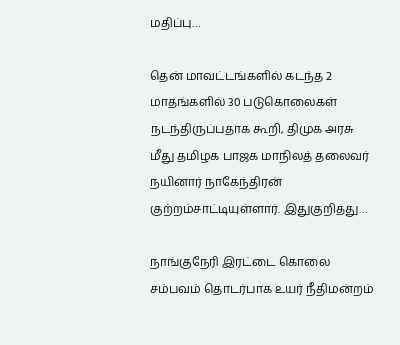மதிப்பு…

தென் மாவட்டங்களில் கடந்த 2 மாதங்களில் 30 படுகொலைகள் நடந்திருப்பதாக கூறி, திமுக அரசு மீது தமிழக பாஜக மாநிலத் தலைவர் நயினார் நாகேந்திரன் குற்றம்சாட்டியுள்ளார். இதுகுறித்து…

நாங்குநேரி இரட்டை கொலை சம்பவம் தொடர்பாக உயர் நீதிமன்றம்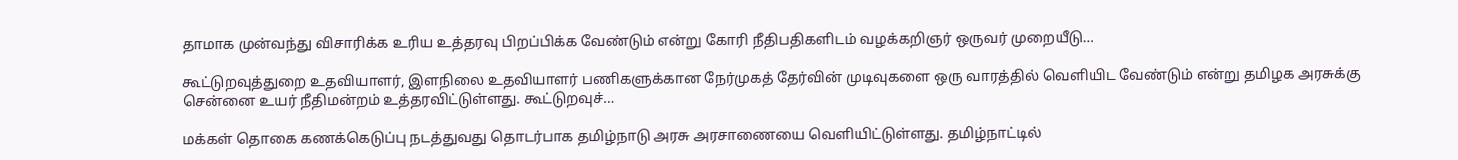தாமாக முன்வந்து விசாரிக்க உரிய உத்தரவு பிறப்பிக்க வேண்டும் என்று கோரி நீதிபதிகளிடம் வழக்கறிஞர் ஒருவர் முறையீடு…

கூட்டுறவுத்துறை உதவியாளர், இளநிலை உதவியாளர் பணிகளுக்கான நேர்முகத் தேர்வின் முடிவுகளை ஒரு வாரத்தில் வெளியிட வேண்டும் என்று தமிழக அரசுக்கு சென்னை உயர் நீதிமன்றம் உத்தரவிட்டுள்ளது. கூட்டுறவுச்…

மக்கள் தொகை கணக்கெடுப்பு நடத்துவது தொடர்பாக தமிழ்நாடு அரசு அரசாணையை வெளியிட்டுள்ளது. தமிழ்நாட்டில்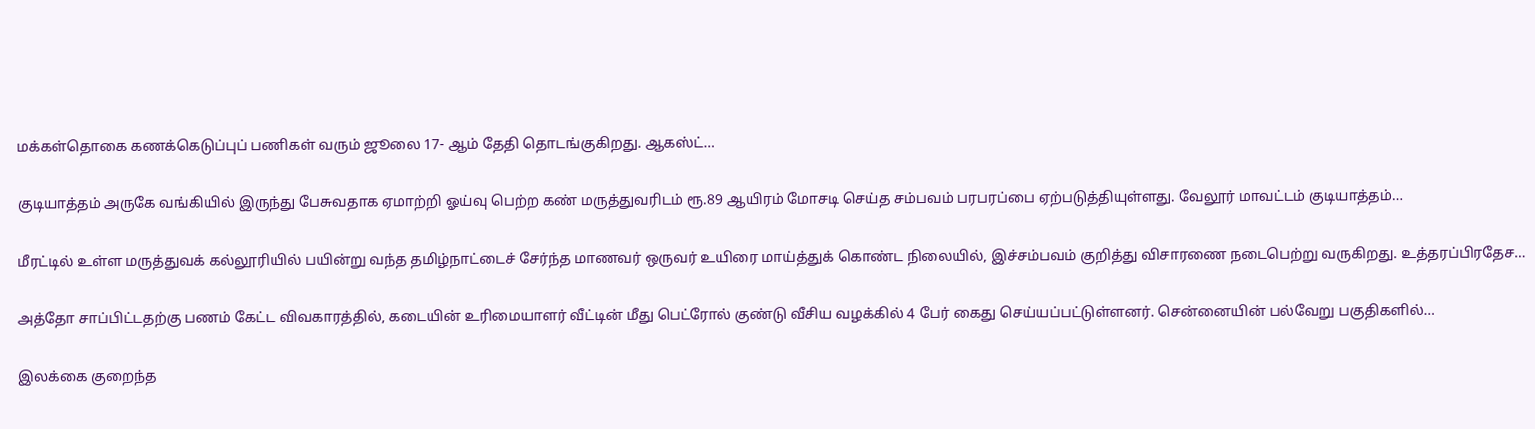மக்கள்தொகை கணக்கெடுப்புப் பணிகள் வரும் ஜூலை 17- ஆம் தேதி தொடங்குகிறது. ஆகஸ்ட்…

குடியாத்தம் அருகே வங்கியில் இருந்து பேசுவதாக ஏமாற்றி ஓய்வு பெற்ற கண் மருத்துவரிடம் ரூ.89 ஆயிரம் மோசடி செய்த சம்பவம் பரபரப்பை ஏற்படுத்தியுள்ளது. வேலூர் மாவட்டம் குடியாத்தம்…

மீரட்டில் உள்ள மருத்துவக் கல்லூரியில் பயின்று வந்த தமிழ்நாட்டைச் சேர்ந்த மாணவர் ஒருவர் உயிரை மாய்த்துக் கொண்ட நிலையில், இச்சம்பவம் குறித்து விசாரணை நடைபெற்று வருகிறது. உத்தரப்பிரதேச…

அத்தோ சாப்பிட்டதற்கு பணம் கேட்ட விவகாரத்தில், கடையின் உரிமையாளர் வீட்டின் மீது பெட்ரோல் குண்டு வீசிய வழக்கில் 4 பேர் கைது செய்யப்பட்டுள்ளனர். சென்னையின் பல்வேறு பகுதிகளில்…

இலக்கை குறைந்த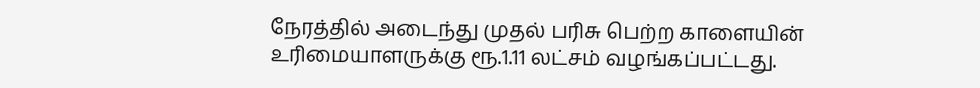நேரத்தில் அடைந்து முதல் பரிசு பெற்ற காளையின் உரிமையாளருக்கு ரூ.1.11 லட்சம் வழங்கப்பட்டது.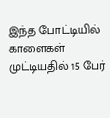இந்த போட்டியில் காளைகள் முட்டியதில் 15 பேர்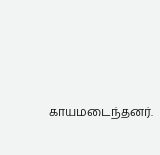காயமடைந்தனர்.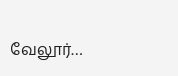வேலூர்…